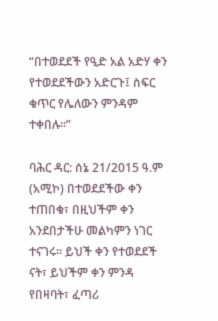“በተወደደች የዒድ አል አድሃ ቀን የተወደደችውን አድርጉ፤ ስፍር ቁጥር የሌለውን ምንዳም ተቀበሉ፡፡”

ባሕር ዳር: ሰኔ 21/2015 ዓ.ም (አሚኮ) በተወደደችው ቀን ተጠበቁ፣ በዚህችም ቀን አንደበታችሁ መልካምን ነገር ተናገሩ። ይህች ቀን የተወደደች ናት፣ ይህችም ቀን ምንዳ የበዛባት፣ ፈጣሪ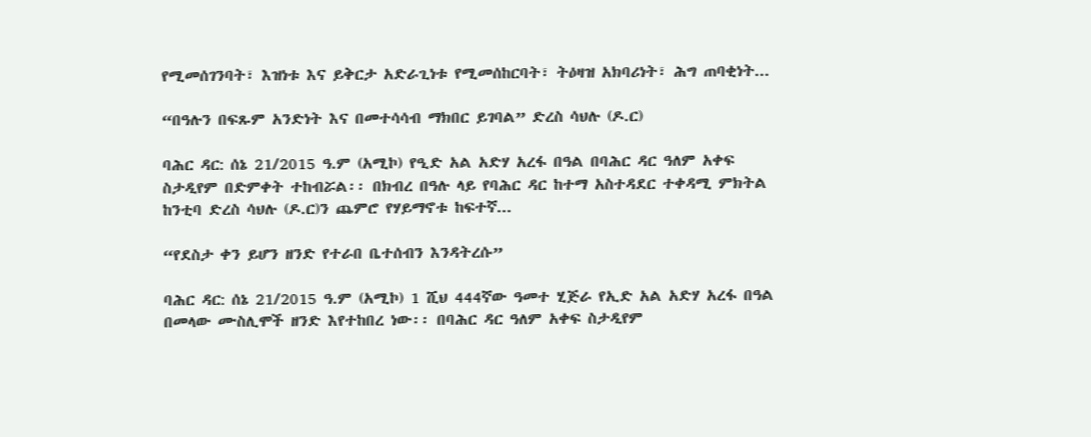የሚመሰገንባት፣ እዝነቱ እና ይቅርታ አድራጊነቱ የሚመሰከርባት፣ ትዕዛዝ አክባሪነት፣ ሕግ ጠባቂነት...

“በዓሉን በፍጹም አንድነት እና በመተሳሳብ ማክበር ይገባል” ድረስ ሳህሉ (ዶ.ር)

ባሕር ዳር: ሰኔ 21/2015 ዓ.ም (አሚኮ) የዒድ አል አድሃ አረፋ በዓል በባሕር ዳር ዓለም አቀፍ ስታዲየም በድምቀት ተከብሯል፡፡ በክብረ በዓሉ ላይ የባሕር ዳር ከተማ አስተዳደር ተቀዳሚ ምክትል ከንቲባ ድረስ ሳህሉ (ዶ.ር)ን ጨምሮ የሃይማኖቱ ከፍተኛ...

“የደስታ ቀን ይሆን ዘንድ የተራበ ቤተሰብን እንዳትረሱ”

ባሕር ዳር: ሰኔ 21/2015 ዓ.ም (አሚኮ) 1 ሺህ 444ኛው ዓመተ ሂጅራ የኢድ አል አድሃ አረፋ በዓል በመላው ሙስሊሞች ዘንድ እየተከበረ ነው፡፡ በባሕር ዳር ዓለም አቀፍ ስታዲየም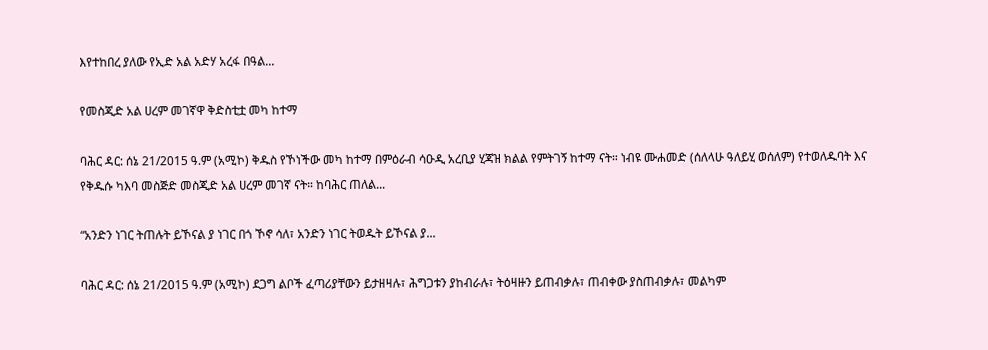እየተከበረ ያለው የኢድ አል አድሃ አረፋ በዓል...

የመስጂድ አል ሀረም መገኛዋ ቅድስቲቷ መካ ከተማ

ባሕር ዳር: ሰኔ 21/2015 ዓ.ም (አሚኮ) ቅዱስ የኾነችው መካ ከተማ በምዕራብ ሳዑዲ አረቢያ ሂጃዝ ክልል የምትገኝ ከተማ ናት። ነብዩ ሙሐመድ (ሰለላሁ ዓለይሂ ወሰለም) የተወለዱባት እና የቅዱሱ ካእባ መስጅድ መስጂድ አል ሀረም መገኛ ናት። ከባሕር ጠለል...

“አንድን ነገር ትጠሉት ይኾናል ያ ነገር በጎ ኾኖ ሳለ፣ አንድን ነገር ትወዱት ይኾናል ያ...

ባሕር ዳር: ሰኔ 21/2015 ዓ.ም (አሚኮ) ደጋግ ልቦች ፈጣሪያቸውን ይታዘዛሉ፣ ሕግጋቱን ያከብራሉ፣ ትዕዛዙን ይጠብቃሉ፣ ጠብቀው ያስጠብቃሉ፣ መልካም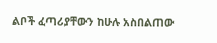ልቦች ፈጣሪያቸውን ከሁሉ አስበልጠው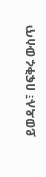ይወዳሉ፣ በፍቅሩ ውስጥ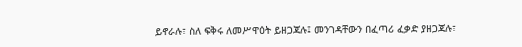ይኖራሉ፣ ስለ ፍቅሩ ለመሥዋዕት ይዘጋጃሉ፤ መንገዳቸውን በፈጣሪ ፈቃድ ያዘጋጃሉ፣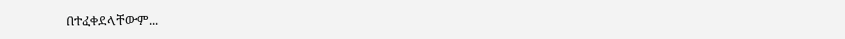በተፈቀደላቸውም...